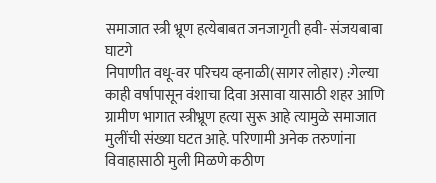समाजात स्त्री भ्रूण हत्येबाबत जनजागृती हवी- संजयबाबा घाटगे
निपाणीत वधू-वर परिचय व्हनाळी(सागर लोहार) :गेल्या काही वर्षापासून वंशाचा दिवा असावा यासाठी शहर आणि ग्रामीण भागात स्त्रीभ्रूण हत्या सुरू आहे त्यामुळे समाजात मुलींची संख्या घटत आहे. परिणामी अनेक तरुणांना विवाहासाठी मुली मिळणे कठीण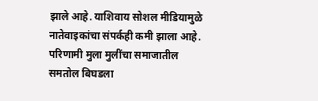झाले आहे. याशिवाय सोशल मीडियामुळे नातेवाइकांचा संपर्कही कमी झाला आहे. परिणामी मुला मुलींचा समाजातील समतोल बिघडला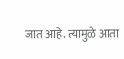जात आहे. त्यामुळे आता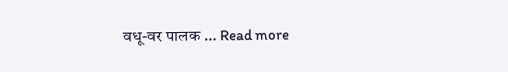वधू-वर पालक … Read more